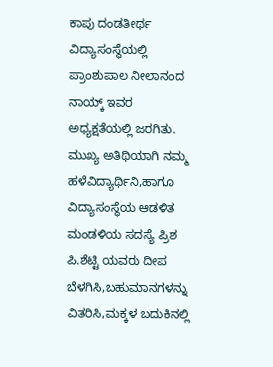ಕಾಪು ದಂಡತೀರ್ಥ ವಿದ್ಯಾಸಂಸ್ಥೆಯಲ್ಲಿ ಪ್ರಾಂಶುಪಾಲ ನೀಲಾನಂದ ನಾಯ್ಕ್ ಇವರ ಅಧ್ಯಕ್ಷತೆಯಲ್ಲಿ ಜರಗಿತು.
ಮುಖ್ಯ ಅತಿಥಿಯಾಗಿ ನಮ್ಮ ಹಳೆವಿದ್ಯಾರ್ಥಿನಿ,ಹಾಗೂ ವಿದ್ಯಾಸಂಸ್ಥೆಯ ಆಡಳಿತ ಮಂಡಳಿಯ ಸದಸ್ಯೆ ಪ್ರಿಶ ಪಿ.ಶೆಟ್ಟಿ ಯವರು ದೀಪ ಬೆಳಗಿಸಿ,ಬಹುಮಾನಗಳನ್ನು ವಿತರಿಸಿ,ಮಕ್ಕಳ ಬದುಕಿನಲ್ಲಿ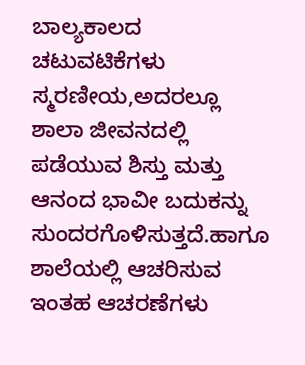ಬಾಲ್ಯಕಾಲದ ಚಟುವಟಿಕೆಗಳು ಸ್ಮರಣೀಯ,ಅದರಲ್ಲೂ ಶಾಲಾ ಜೀವನದಲ್ಲಿ ಪಡೆಯುವ ಶಿಸ್ತು ಮತ್ತು ಆನಂದ ಭಾವೀ ಬದುಕನ್ನು ಸುಂದರಗೊಳಿಸುತ್ತದೆ.ಹಾಗೂ ಶಾಲೆಯಲ್ಲಿ ಆಚರಿಸುವ ಇಂತಹ ಆಚರಣೆಗಳು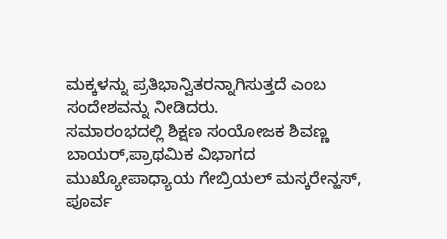ಮಕ್ಕಳನ್ನು ಪ್ರತಿಭಾನ್ವಿತರನ್ನಾಗಿಸುತ್ತದೆ ಎಂಬ ಸಂದೇಶವನ್ನು ನೀಡಿದರು.
ಸಮಾರಂಭದಲ್ಲಿ ಶಿಕ್ಷಣ ಸಂಯೋಜಕ ಶಿವಣ್ಣ ಬಾಯರ್,ಪ್ರಾಥಮಿಕ ವಿಭಾಗದ ಮುಖ್ಯೋಪಾಧ್ಯಾಯ ಗೇಬ್ರಿಯಲ್ ಮಸ್ಕರೇನ್ಹಸ್, ಪೂರ್ವ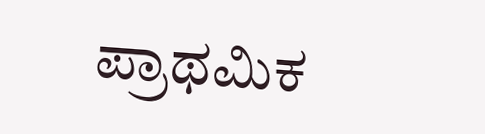ಪ್ರಾಥಮಿಕ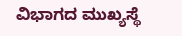ವಿಭಾಗದ ಮುಖ್ಯಸ್ಥೆ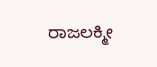ರಾಜಲಕ್ಮೀ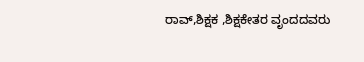ರಾವ್,ಶಿಕ್ಷಕ ,ಶಿಕ್ಷಕೇತರ ವೃಂದದವರು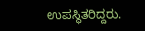ಉಪಸ್ಥಿತರಿದ್ದರು.